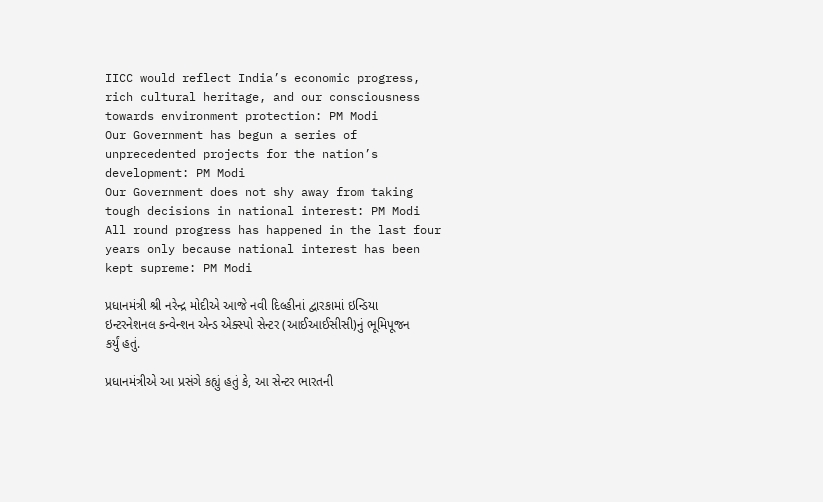IICC would reflect India’s economic progress, rich cultural heritage, and our consciousness towards environment protection: PM Modi
Our Government has begun a series of unprecedented projects for the nation’s development: PM Modi
Our Government does not shy away from taking tough decisions in national interest: PM Modi
All round progress has happened in the last four years only because national interest has been kept supreme: PM Modi

પ્રધાનમંત્રી શ્રી નરેન્દ્ર મોદીએ આજે નવી દિલ્હીનાં દ્વારકામાં ઇન્ડિયા ઇન્ટરનેશનલ કન્વેન્શન એન્ડ એક્સ્પો સેન્ટર (આઈઆઈસીસી)નું ભૂમિપૂજન કર્યું હતું.

પ્રધાનમંત્રીએ આ પ્રસંગે કહ્યું હતું કે, આ સેન્ટર ભારતની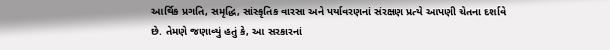આર્થિક પ્રગતિ, સમૃદ્ધિ, સાંસ્કૃતિક વારસા અને પર્યાવરણનાં સંરક્ષણ પ્રત્યે આપણી ચેતના દર્શાવે છે. તેમણે જણાવ્યું હતું કે, આ સરકારનાં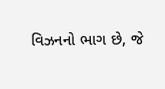વિઝનનો ભાગ છે, જે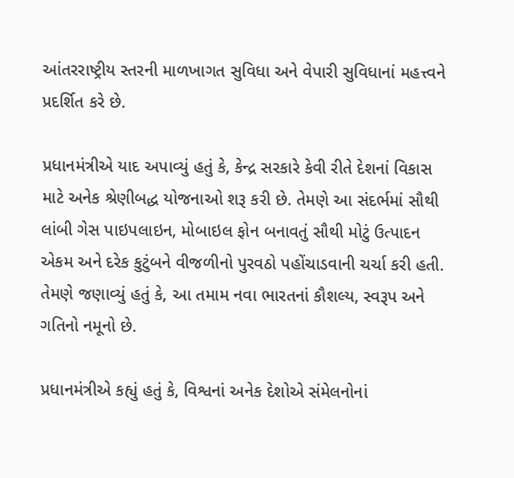આંતરરાષ્ટ્રીય સ્તરની માળખાગત સુવિધા અને વેપારી સુવિધાનાં મહત્ત્વને પ્રદર્શિત કરે છે.

પ્રધાનમંત્રીએ યાદ અપાવ્યું હતું કે, કેન્દ્ર સરકારે કેવી રીતે દેશનાં વિકાસ માટે અનેક શ્રેણીબદ્ધ યોજનાઓ શરૂ કરી છે. તેમણે આ સંદર્ભમાં સૌથી લાંબી ગેસ પાઇપલાઇન, મોબાઇલ ફોન બનાવતું સૌથી મોટું ઉત્પાદન એકમ અને દરેક કુટુંબને વીજળીનો પુરવઠો પહોંચાડવાની ચર્ચા કરી હતી. તેમણે જણાવ્યું હતું કે, આ તમામ નવા ભારતનાં કૌશલ્ય, સ્વરૂપ અને ગતિનો નમૂનો છે.

પ્રધાનમંત્રીએ કહ્યું હતું કે, વિશ્વનાં અનેક દેશોએ સંમેલનોનાં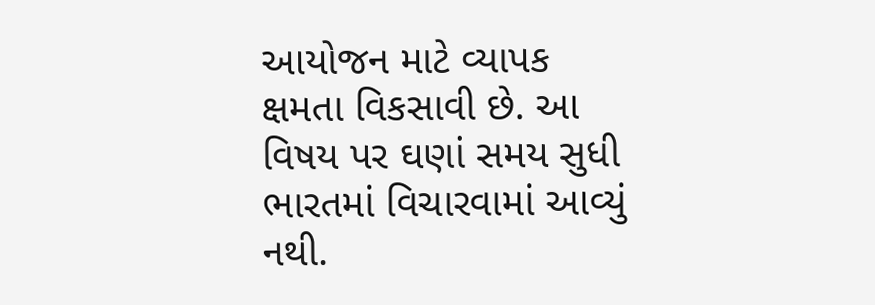આયોજન માટે વ્યાપક ક્ષમતા વિકસાવી છે. આ વિષય પર ઘણાં સમય સુધી ભારતમાં વિચારવામાં આવ્યું નથી.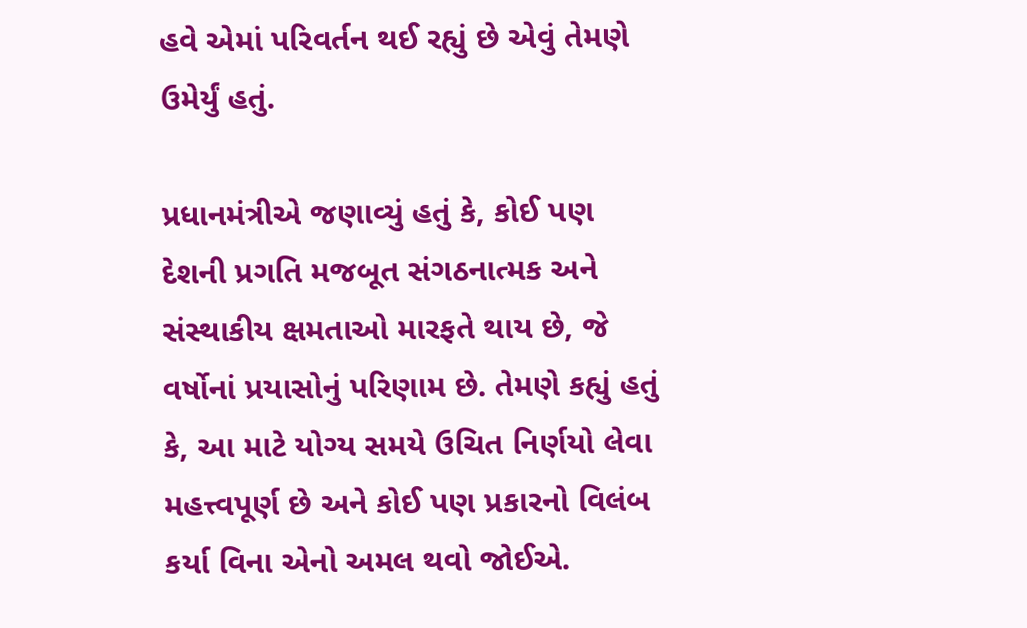હવે એમાં પરિવર્તન થઈ રહ્યું છે એવું તેમણે ઉમેર્યું હતું.

પ્રધાનમંત્રીએ જણાવ્યું હતું કે, કોઈ પણ દેશની પ્રગતિ મજબૂત સંગઠનાત્મક અને સંસ્થાકીય ક્ષમતાઓ મારફતે થાય છે, જે વર્ષોનાં પ્રયાસોનું પરિણામ છે. તેમણે કહ્યું હતું કે, આ માટે યોગ્ય સમયે ઉચિત નિર્ણયો લેવા મહત્ત્વપૂર્ણ છે અને કોઈ પણ પ્રકારનો વિલંબ કર્યા વિના એનો અમલ થવો જોઈએ.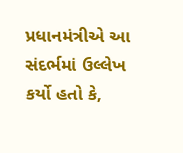પ્રધાનમંત્રીએ આ સંદર્ભમાં ઉલ્લેખ કર્યો હતો કે,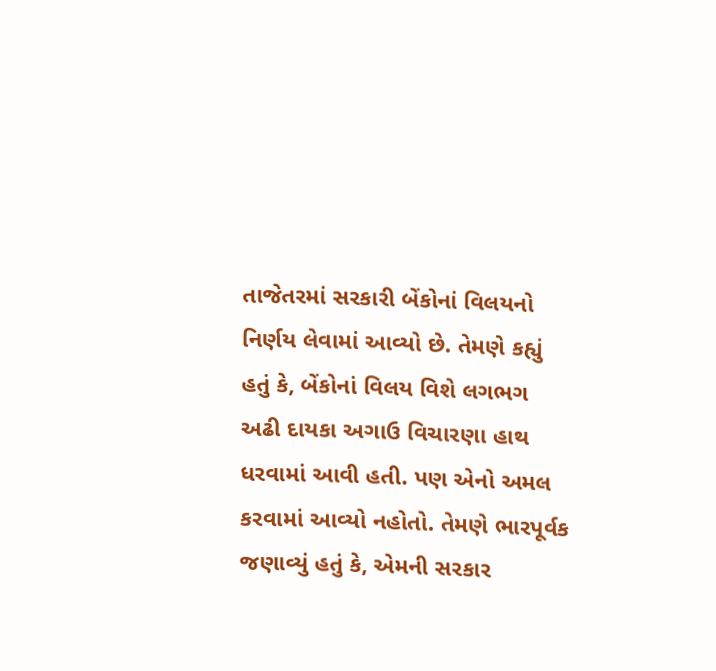તાજેતરમાં સરકારી બેંકોનાં વિલયનો નિર્ણય લેવામાં આવ્યો છે. તેમણે કહ્યું હતું કે, બેંકોનાં વિલય વિશે લગભગ અઢી દાયકા અગાઉ વિચારણા હાથ ધરવામાં આવી હતી. પણ એનો અમલ કરવામાં આવ્યો નહોતો. તેમણે ભારપૂર્વક જણાવ્યું હતું કે, એમની સરકાર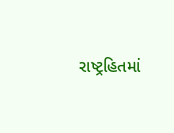રાષ્ટ્રહિતમાં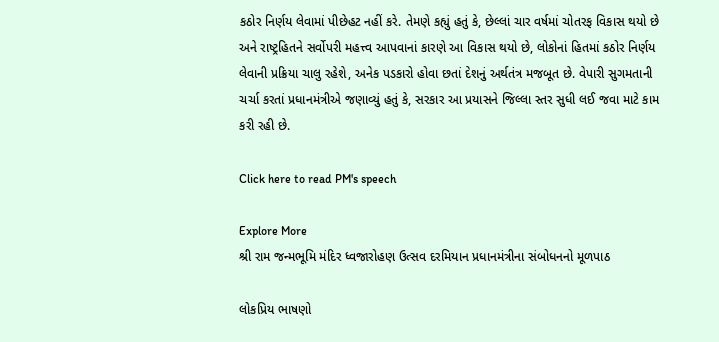કઠોર નિર્ણય લેવામાં પીછેહટ નહીં કરે. તેમણે કહ્યું હતું કે, છેલ્લાં ચાર વર્ષમાં ચોતરફ વિકાસ થયો છે અને રાષ્ટ્રહિતને સર્વોપરી મહત્ત્વ આપવાનાં કારણે આ વિકાસ થયો છે, લોકોનાં હિતમાં કઠોર નિર્ણય લેવાની પ્રક્રિયા ચાલુ રહેશે, અનેક પડકારો હોવા છતાં દેશનું અર્થતંત્ર મજબૂત છે. વેપારી સુગમતાની ચર્ચા કરતાં પ્રધાનમંત્રીએ જણાવ્યું હતું કે, સરકાર આ પ્રયાસને જિલ્લા સ્તર સુધી લઈ જવા માટે કામ કરી રહી છે.

Click here to read PM's speech

Explore More
શ્રી રામ જન્મભૂમિ મંદિર ધ્વજારોહણ ઉત્સવ દરમિયાન પ્રધાનમંત્રીના સંબોધનનો મૂળપાઠ

લોકપ્રિય ભાષણો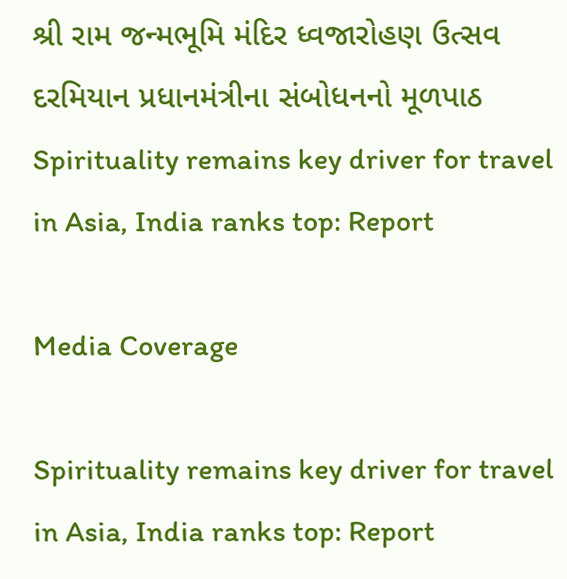શ્રી રામ જન્મભૂમિ મંદિર ધ્વજારોહણ ઉત્સવ દરમિયાન પ્રધાનમંત્રીના સંબોધનનો મૂળપાઠ
Spirituality remains key driver for travel in Asia, India ranks top: Report

Media Coverage

Spirituality remains key driver for travel in Asia, India ranks top: Report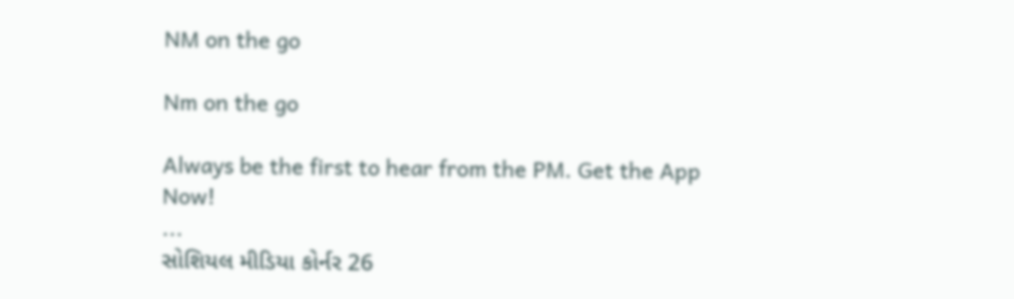NM on the go

Nm on the go

Always be the first to hear from the PM. Get the App Now!
...
સોશિયલ મીડિયા કોર્નર 26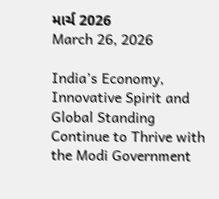માર્ચ 2026
March 26, 2026

India’s Economy, Innovative Spirit and Global Standing Continue to Thrive with the Modi Government